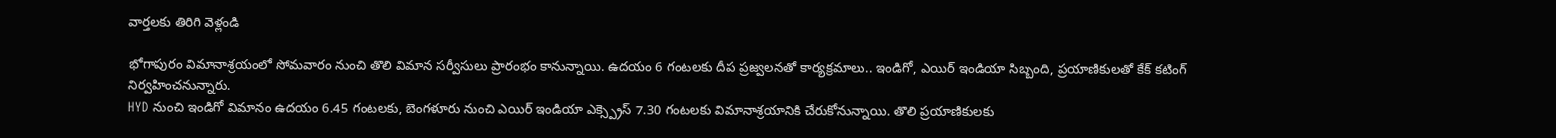వార్తలకు తిరిగి వెళ్లండి

భోగాపురం విమానాశ్రయంలో సోమవారం నుంచి తొలి విమాన సర్వీసులు ప్రారంభం కానున్నాయి. ఉదయం 6 గంటలకు దీప ప్రజ్వలనతో కార్యక్రమాలు.. ఇండిగో, ఎయిర్ ఇండియా సిబ్బంది, ప్రయాణికులతో కేక్ కటింగ్ నిర్వహించనున్నారు.
HYD నుంచి ఇండిగో విమానం ఉదయం 6.45 గంటలకు, బెంగళూరు నుంచి ఎయిర్ ఇండియా ఎక్స్ప్రెస్ 7.30 గంటలకు విమానాశ్రయానికి చేరుకోనున్నాయి. తొలి ప్రయాణికులకు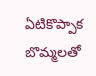ఏటికొప్పాక బొమ్మలతో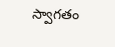స్వాగతం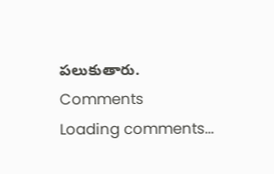పలుకుతారు.
Comments
Loading comments...